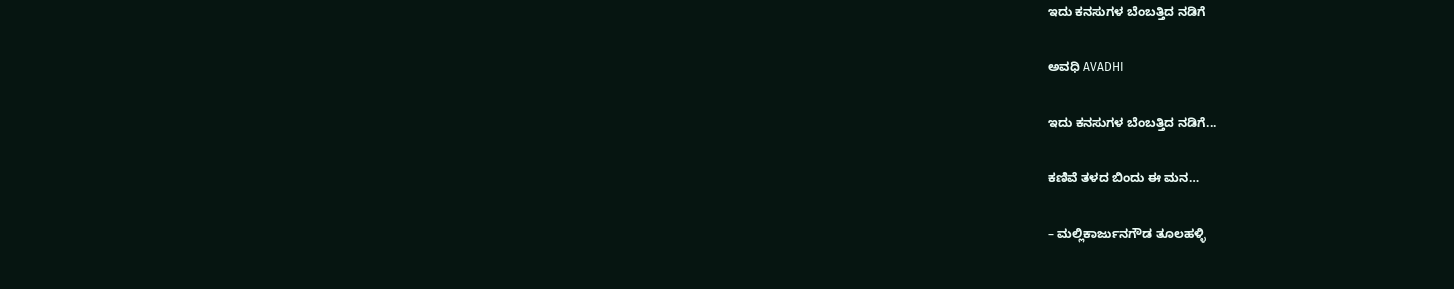ಇದು ಕನಸುಗಳ ಬೆಂಬತ್ತಿದ ನಡಿಗೆ‍

ಅವಧಿ AVADHI

ಇದು ಕನಸುಗಳ ಬೆಂಬತ್ತಿದ ನಡಿಗೆ...

ಕಣಿವೆ ತಳದ ಬಿಂದು ಈ ಮನ…

– ಮಲ್ಲಿಕಾರ್ಜುನಗೌಡ ತೂಲಹಳ್ಳಿ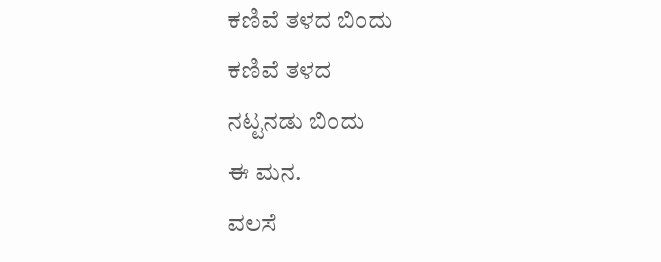ಕಣಿವೆ ತಳದ ಬಿಂದು
ಕಣಿವೆ ತಳದ
ನಟ್ಟನಡು ಬಿಂದು
ಈ ಮನ.
ವಲಸೆ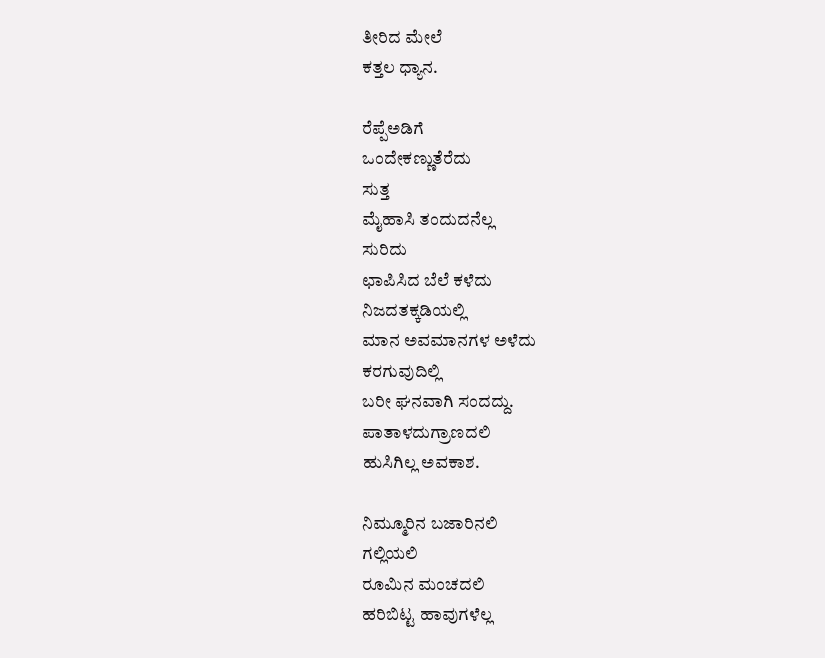ತೀರಿದ ಮೇಲೆ
ಕತ್ತಲ ಧ್ಯಾನ.

ರೆಪ್ಪೆಅಡಿಗೆ
ಒಂದೇಕಣ್ಣುತೆರೆದು
ಸುತ್ತ
ಮೈಹಾಸಿ ತಂದುದನೆಲ್ಲ
ಸುರಿದು
ಛಾಪಿಸಿದ ಬೆಲೆ ಕಳೆದು
ನಿಜದತಕ್ಕಡಿಯಲ್ಲಿ
ಮಾನ ಅವಮಾನಗಳ ಅಳೆದು
ಕರಗುವುದಿಲ್ಲಿ
ಬರೀ ಘನವಾಗಿ ಸಂದದ್ದು.
ಪಾತಾಳದುಗ್ರಾಣದಲಿ
ಹುಸಿಗಿಲ್ಲ ಅವಕಾಶ.

ನಿಮ್ಮೂರಿನ ಬಜಾರಿನಲಿ
ಗಲ್ಲಿಯಲಿ
ರೂಮಿನ ಮಂಚದಲಿ
ಹರಿಬಿಟ್ಟ ಹಾವುಗಳೆಲ್ಲ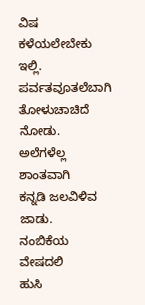ವಿಷ ಕಳೆಯಲೇಬೇಕು ಇಲ್ಲಿ.
ಪರ್ವತವೂತಲೆಬಾಗಿ
ತೋಳುಚಾಚಿದೆ ನೋಡು.
ಅಲೆಗಳೆಲ್ಲ ಶಾಂತವಾಗಿ
ಕನ್ನಡಿ ಜಲವಿಳಿವ ಜಾಡು.
ನಂಬಿಕೆಯ ವೇಷದಲಿ
ಹುಸಿ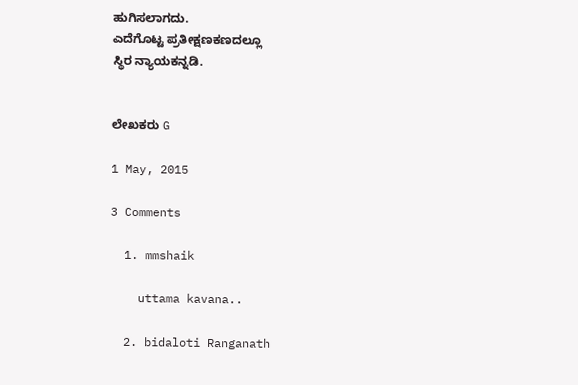ಹುಗಿಸಲಾಗದು.
ಎದೆಗೊಟ್ಟ ಪ್ರತೀಕ್ಷಣಕಣದಲ್ಲೂ
ಸ್ಥಿರ ನ್ಯಾಯಕನ್ನಡಿ.


ಲೇಖಕರು G

1 May, 2015

3 Comments

  1. mmshaik

    uttama kavana..

  2. bidaloti Ranganath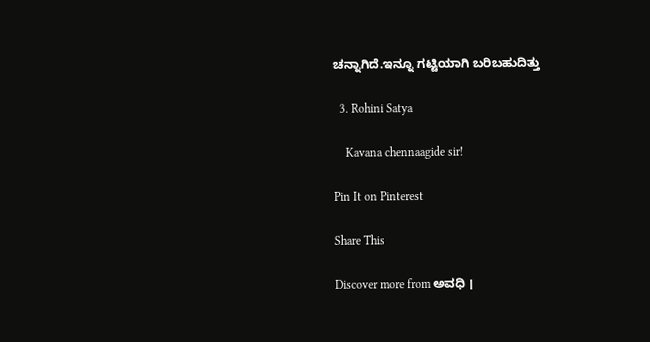ಚನ್ನಾಗಿದೆ.ಇನ್ನೂ ಗಟ್ಟಿಯಾಗಿ ಬರಿಬಹುದಿತ್ತು

  3. Rohini Satya

    Kavana chennaagide sir!

Pin It on Pinterest

Share This

Discover more from ಅವಧಿ ।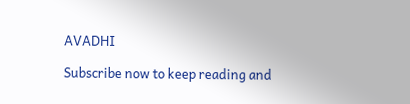AVADHI

Subscribe now to keep reading and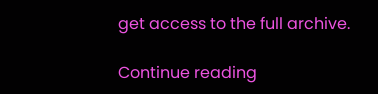get access to the full archive.

Continue reading